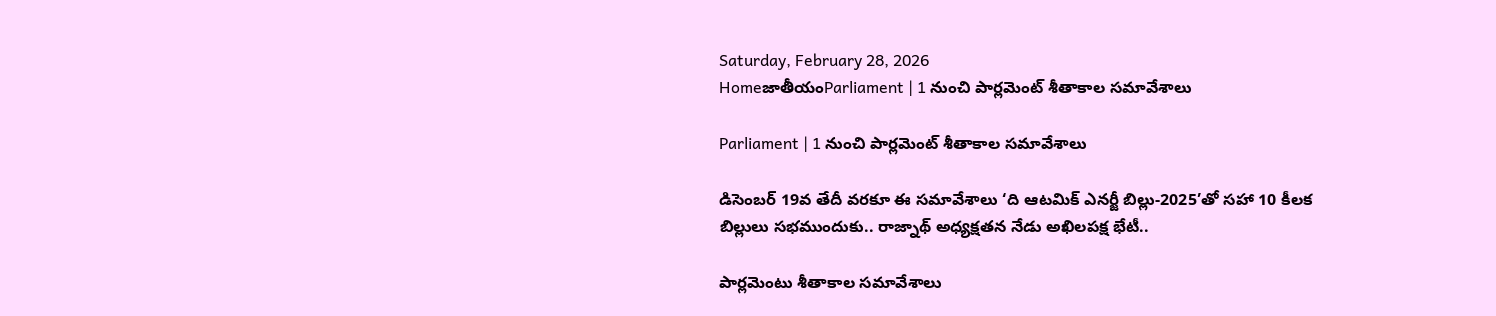Saturday, February 28, 2026
HomeజాతీయంParliament | 1 నుంచి పార్లమెంట్ శీతాకాల సమావేశాలు

Parliament | 1 నుంచి పార్లమెంట్ శీతాకాల సమావేశాలు

డిసెంబర్ 19వ తేదీ వరకూ ఈ సమావేశాలు ‘ది ఆటమిక్ ఎనర్జీ బిల్లు-2025’తో సహా 10 కీలక బిల్లులు సభముందుకు.. రాజ్నాథ్ అధ్యక్షతన నేడు అఖిలపక్ష భేటీ..

పార్లమెంటు శీతాకాల సమావేశాలు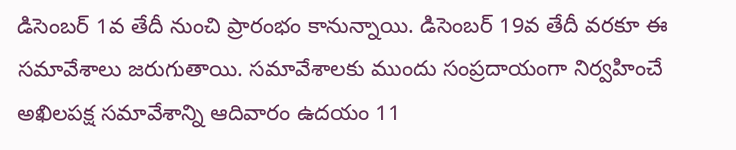డిసెంబర్ 1వ తేదీ నుంచి ప్రారంభం కానున్నాయి. డిసెంబర్ 19వ తేదీ వరకూ ఈ సమావేశాలు జరుగుతాయి. సమావేశాలకు ముందు సంప్రదాయంగా నిర్వహించే అఖిలపక్ష సమావేశాన్ని ఆదివారం ఉదయం 11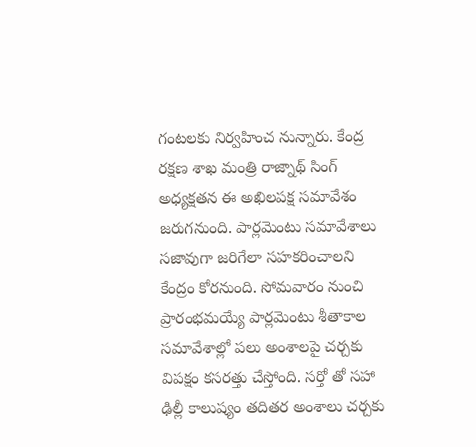గంటలకు నిర్వహించ నున్నారు. కేంద్ర రక్షణ శాఖ మంత్రి రాజ్నాథ్ సింగ్ అధ్యక్షతన ఈ అఖిలపక్ష సమావేశం జరుగనుంది. పార్లమెంటు సమావేశాలు సజావుగా జరిగేలా సహకరించాలని కేంద్రం కోరనుంది. సోమవారం నుంచి ప్రారంభమయ్యే పార్లమెంటు శీతాకాల సమావేశాల్లో పలు అంశాలపై చర్చకు విపక్షం కసరత్తు చేస్తోంది. సర్తో తో సహా ఢిల్లీ కాలుష్యం తదితర అంశాలు చర్చకు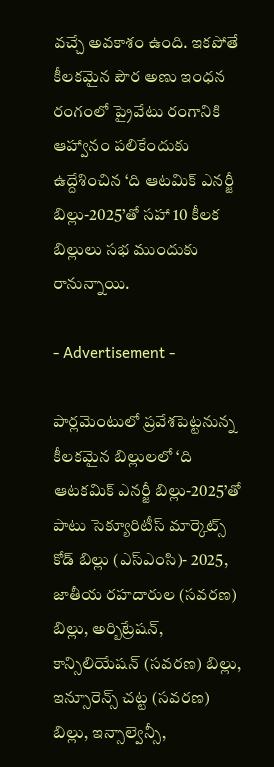వచ్చే అవకాశం ఉంది. ఇకపోతే కీలకమైన పౌర అణు ఇంధన రంగంలో ప్రైవేటు రంగానికి ఆహ్వానం పలికేందుకు ఉద్దేశించిన ‘ది ఆటమిక్ ఎనర్జీ బిల్లు-2025’తో సహా 10 కీలక బిల్లులు సభ ముందుకు రానున్నాయి.

- Advertisement -

పార్లమెంటులో ప్రవేశపెట్టనున్న కీలకమైన బిల్లులలో ‘ది ఆటకమిక్ ఎనర్జీ బిల్లు-2025’తో పాటు సెక్యూరిటీస్ మార్కెట్స్ కోడ్ బిల్లు (ఎస్ఎంసి)- 2025, జాతీయ రహదారుల (సవరణ) బిల్లు, అర్బిట్రేషన్, కాన్సిలియేషన్ (సవరణ) బిల్లు, ఇన్సూరెన్స్ చట్ట (సవరణ) బిల్లు, ఇన్సాల్వెన్సీ,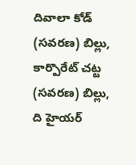దివాలా కోడ్ (సవరణ) బిల్లు, కార్పొరేట్ చట్ట (సవరణ) బిల్లు, ది హైయర్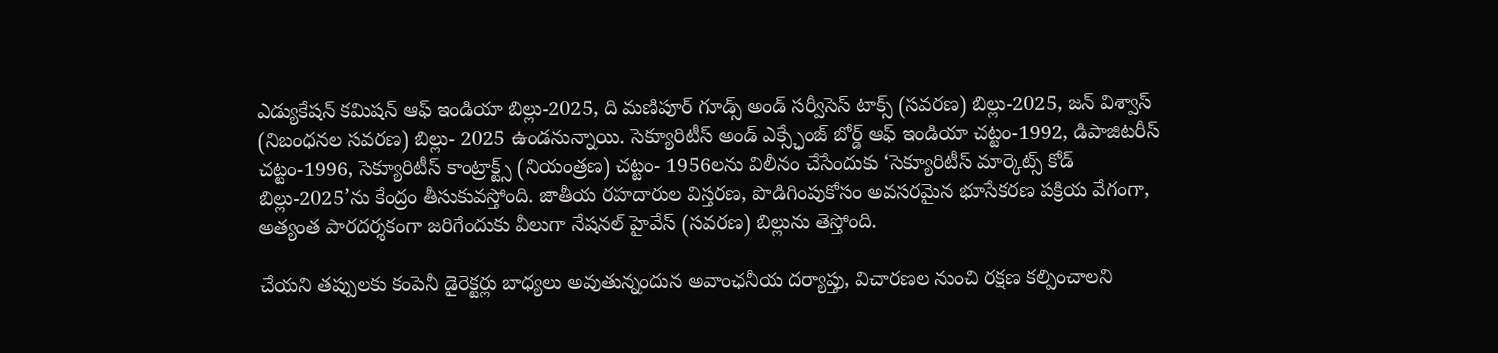ఎడ్యుకేషన్ కమిషన్ ఆఫ్ ఇండియా బిల్లు-2025, ది మణిపూర్ గూడ్స్ అండ్ సర్వీసెస్ టాక్స్ (సవరణ) బిల్లు-2025, జన్ విశ్వాస్ (నిబంధనల సవరణ) బిల్లు- 2025 ఉండనున్నాయి. సెక్యూరిటీస్ అండ్ ఎక్స్ఛేంజ్ బోర్డ్ ఆఫ్ ఇండియా చట్టం-1992, డిపాజిటరీస్ చట్టం-1996, సెక్యూరిటీస్ కాంట్రాక్ట్స్ (నియంత్రణ) చట్టం- 1956లను విలీనం చేసేందుకు ‘సెక్యూరిటీస్ మార్కెట్స్ కోడ్ బిల్లు-2025’ను కేంద్రం తీసుకువస్తోంది. జాతీయ రహదారుల విస్తరణ, పొడిగింపుకోసం అవసరమైన భూసేకరణ పక్రియ వేగంగా, అత్యంత పారదర్శకంగా జరిగేందుకు వీలుగా నేషనల్ హైవేస్ (సవరణ) బిల్లును తెస్తోంది.

చేయని తప్పులకు కంపెనీ డైరెక్టర్లు బాధ్యలు అవుతున్నందున అవాంఛనీయ దర్యాప్తు, విచారణల నుంచి రక్షణ కల్పించాలని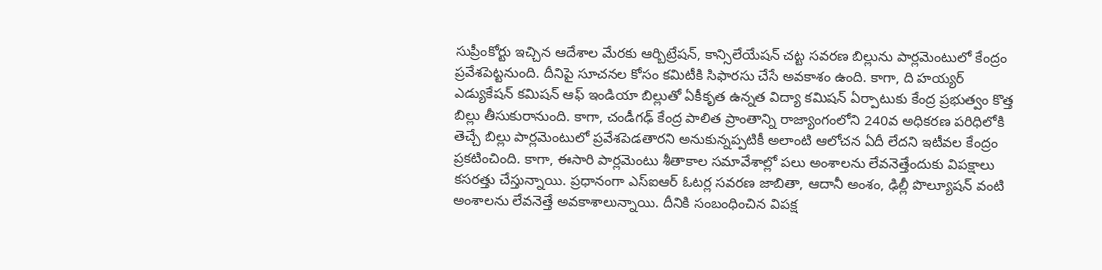సుప్రీంకోర్టు ఇచ్చిన ఆదేశాల మేరకు ఆర్బిట్రేషన్, కాన్సిలేయేషన్ చట్ట సవరణ బిల్లును పార్లమెంటులో కేంద్రం ప్రవేశపెట్టనుంది. దీనిపై సూచనల కోసం కమిటీకి సిఫారసు చేసే అవకాశం ఉంది. కాగా, ది హయ్యర్ ఎడ్యుకేషన్ కమిషన్ ఆఫ్ ఇండియా బిల్లుతో ఏకీకృత ఉన్నత విద్యా కమిషన్ ఏర్పాటుకు కేంద్ర ప్రభుత్వం కొత్త బిల్లు తీసుకురానుంది. కాగా, చండీగఢ్ కేంద్ర పాలిత ప్రాంతాన్ని రాజ్యాంగంలోని 240వ అధికరణ పరిధిలోకి తెచ్చే బిల్లు పార్లమెంటులో ప్రవేశపెడతారని అనుకున్నప్పటికీ అలాంటి ఆలోచన ఏదీ లేదని ఇటీవల కేంద్రం ప్రకటించింది. కాగా, ఈసారి పార్లమెంటు శీతాకాల సమావేశాల్లో పలు అంశాలను లేవనెత్తేందుకు విపక్షాలు కసరత్తు చేస్తున్నాయి. ప్రధానంగా ఎస్ఐఆర్ ఓటర్ల సవరణ జాబితా, ఆదానీ అంశం, ఢిల్లీ పొల్యూషన్ వంటి అంశాలను లేవనెత్తే అవకాశాలున్నాయి. దీనికి సంబంధించిన విపక్ష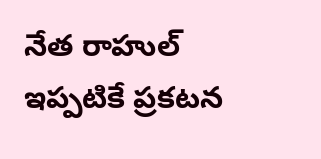నేత రాహుల్ ఇప్పటికే ప్రకటన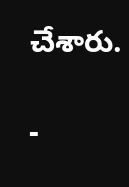చేశారు.

-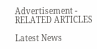Advertisement -
RELATED ARTICLES

Latest News